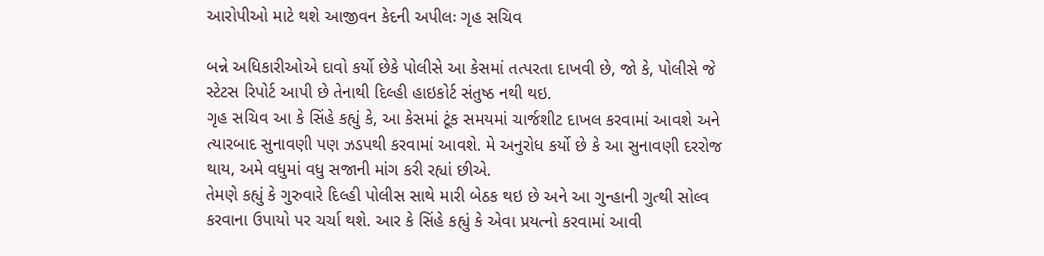આરોપીઓ માટે થશે આજીવન કેદની અપીલઃ ગૃહ સચિવ

બન્ને અધિકારીઓએ દાવો કર્યો છેકે પોલીસે આ કેસમાં તત્પરતા દાખવી છે, જો કે, પોલીસે જે સ્ટેટસ રિપોર્ટ આપી છે તેનાથી દિલ્હી હાઇકોર્ટ સંતુષ્ઠ નથી થઇ.
ગૃહ સચિવ આ કે સિંહે કહ્યું કે, આ કેસમાં ટૂંક સમયમાં ચાર્જશીટ દાખલ કરવામાં આવશે અને ત્યારબાદ સુનાવણી પણ ઝડપથી કરવામાં આવશે. મે અનુરોધ કર્યો છે કે આ સુનાવણી દરરોજ થાય, અમે વધુમાં વધુ સજાની માંગ કરી રહ્યાં છીએ.
તેમણે કહ્યું કે ગુરુવારે દિલ્હી પોલીસ સાથે મારી બેઠક થઇ છે અને આ ગુન્હાની ગુત્થી સોલ્વ કરવાના ઉપાયો પર ચર્ચા થશે. આર કે સિંહે કહ્યું કે એવા પ્રયત્નો કરવામાં આવી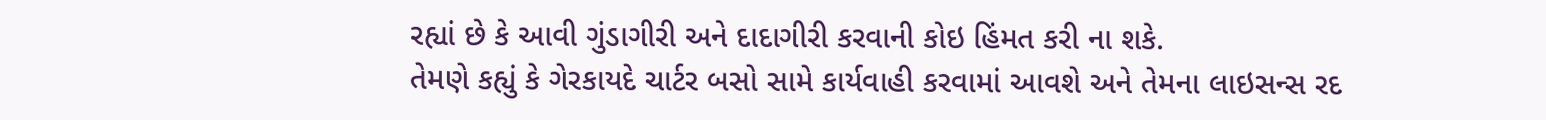રહ્યાં છે કે આવી ગુંડાગીરી અને દાદાગીરી કરવાની કોઇ હિંમત કરી ના શકે.
તેમણે કહ્યું કે ગેરકાયદે ચાર્ટર બસો સામે કાર્યવાહી કરવામાં આવશે અને તેમના લાઇસન્સ રદ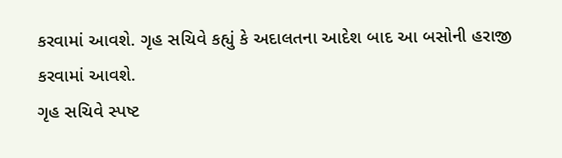કરવામાં આવશે. ગૃહ સચિવે કહ્યું કે અદાલતના આદેશ બાદ આ બસોની હરાજી કરવામાં આવશે.
ગૃહ સચિવે સ્પષ્ટ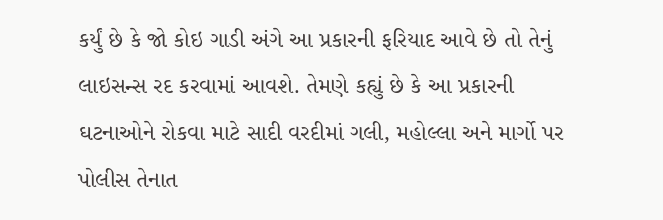કર્યું છે કે જો કોઇ ગાડી અંગે આ પ્રકારની ફરિયાદ આવે છે તો તેનું લાઇસન્સ રદ કરવામાં આવશે. તેમણે કહ્યું છે કે આ પ્રકારની ઘટનાઓને રોકવા માટે સાદી વરદીમાં ગલી, મહોલ્લા અને માર્ગો પર પોલીસ તેનાત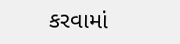કરવામાં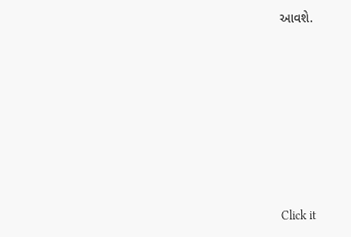આવશે.












Click it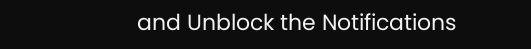and Unblock the Notifications